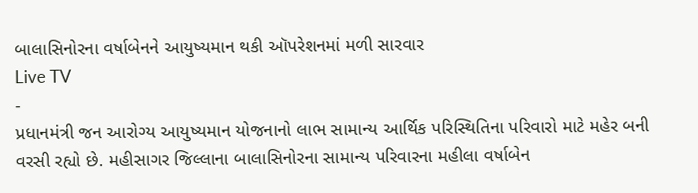બાલાસિનોરના વર્ષાબેનને આયુષ્યમાન થકી ઑપરેશનમાં મળી સારવાર
Live TV
-
પ્રધાનમંત્રી જન આરોગ્ય આયુષ્યમાન યોજનાનો લાભ સામાન્ય આર્થિક પરિસ્થિતિના પરિવારો માટે મહેર બની વરસી રહ્યો છે. મહીસાગર જિલ્લાના બાલાસિનોરના સામાન્ય પરિવારના મહીલા વર્ષાબેન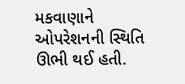મકવાણાને ઓપરેશનની સ્થિતિ ઊભી થઈ હતી.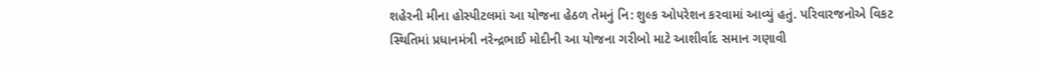શહેરની મીના હોસ્પીટલમાં આ યોજના હેઠળ તેમનું નિ: શુલ્ક ઓપરેશન કરવામાં આવ્યું હતું. પરિવારજનોએ વિકટ સ્થિતિમાં પ્રધાનમંત્રી નરેન્દ્રભાઈ મોદીની આ યોજના ગરીબો માટે આશીર્વાદ સમાન ગણાવી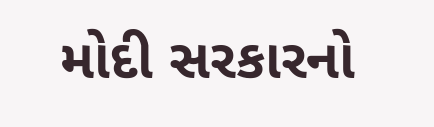મોદી સરકારનો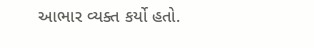આભાર વ્યક્ત કર્યો હતો.